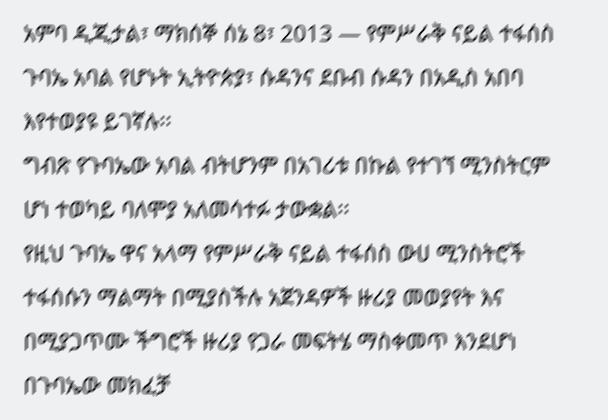አምባ ዲጂታል፣ ማክሰኞ ሰኔ 8፣ 2013 ― የምሥራቅ ናይል ተፋሰስ ጉባኤ አባል የሆኑት ኢትዮጵያ፣ ሱዳንና ደቡብ ሱዳን በአዲስ አበባ እየተወያዩ ይገኛሉ፡፡
ግብጽ የጉባኤው አባል ብትሆንም በአገሪቱ በኩል የተገኘ ሚንስትርም ሆነ ተወካይ ባለሞያ አለመሳተፉ ታውቋል፡፡
የዚህ ጉባኤ ዋና አላማ የምሥራቅ ናይል ተፋሰስ ውሀ ሚንስትሮች ተፋሰሱን ማልማት በሚያስችሉ አጀንዳዎች ዙሪያ መወያየት እና በሚያጋጥሙ ችግሮች ዙሪያ የጋራ መፍትሄ ማስቀመጥ እንደሆነ በጉባኤው መክፈቻ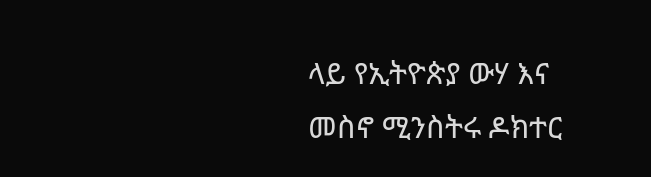ላይ የኢትዮጵያ ውሃ እና መስኖ ሚንስትሩ ዶክተር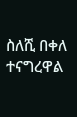ስለሺ በቀለ ተናግረዋል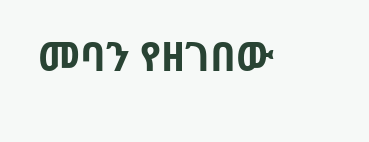መባን የዘገበው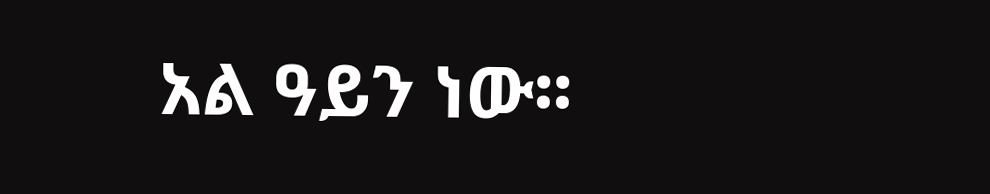አል ዓይን ነው፡፡